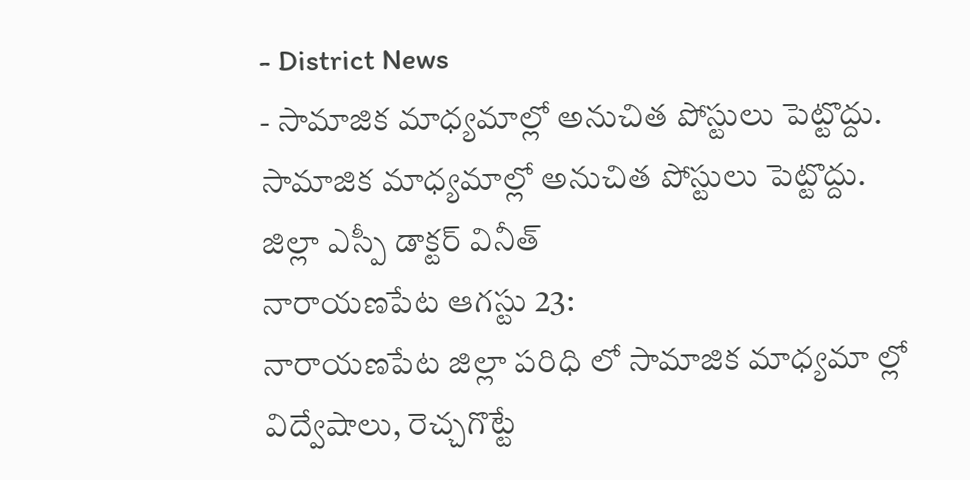- District News
- సామాజిక మాధ్యమాల్లో అనుచిత పోస్టులు పెట్టొద్దు.
సామాజిక మాధ్యమాల్లో అనుచిత పోస్టులు పెట్టొద్దు.
జిల్లా ఎస్పీ డాక్టర్ వినీత్
నారాయణపేట ఆగస్టు 23:
నారాయణపేట జిల్లా పరిధి లో సామాజిక మాధ్యమా ల్లో విద్వేషాలు, రెచ్చగొట్టే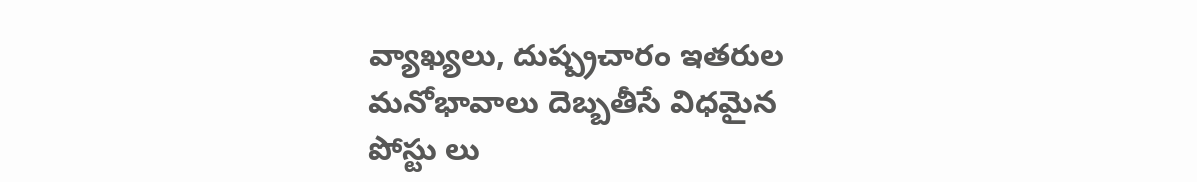వ్యాఖ్యలు, దుష్ప్రచారం ఇతరుల మనోభావాలు దెబ్బతీసే విధమైన పోస్టు లు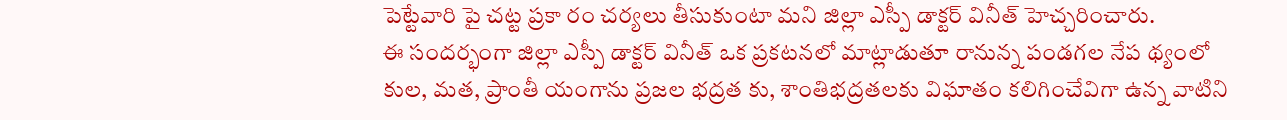పెట్టేవారి పై చట్ట ప్రకా రం చర్యలు తీసుకుంటా మని జిల్లా ఎస్పీ డాక్టర్ వినీత్ హెచ్చరించారు.
ఈ సందర్భంగా జిల్లా ఎస్పీ డాక్టర్ వినీత్ ఒక ప్రకటనలో మాట్లాడుతూ రానున్న పండగల నేప థ్యంలో కుల, మత, ప్రాంతీ యంగాను ప్రజల భద్రత కు, శాంతిభద్రతలకు విఘాతం కలిగించేవిగా ఉన్న వాటిని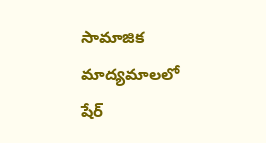సామాజిక మాద్యమాలలో షేర్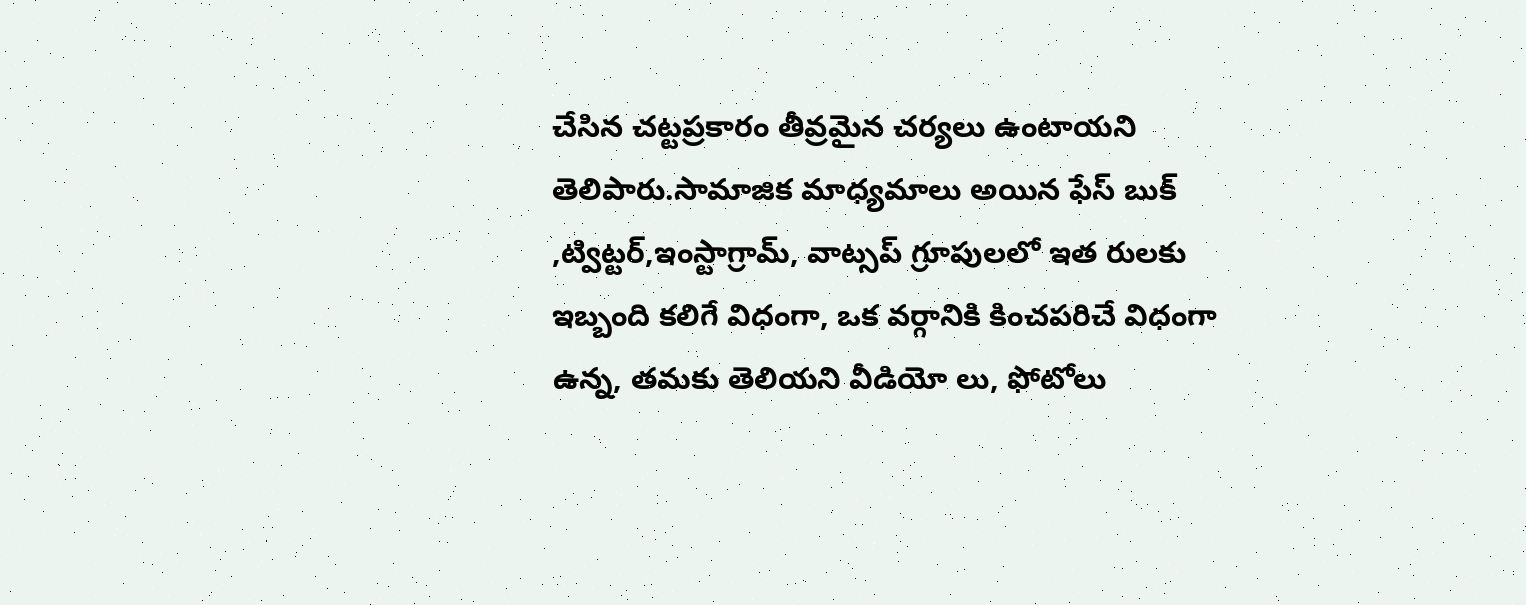చేసిన చట్టప్రకారం తీవ్రమైన చర్యలు ఉంటాయని తెలిపారు.సామాజిక మాధ్యమాలు అయిన ఫేస్ బుక్ ,ట్విట్టర్,ఇంస్టాగ్రామ్, వాట్సప్ గ్రూపులలో ఇత రులకు ఇబ్బంది కలిగే విధంగా, ఒక వర్గానికి కించపరిచే విధంగా ఉన్న, తమకు తెలియని వీడియో లు, ఫోటోలు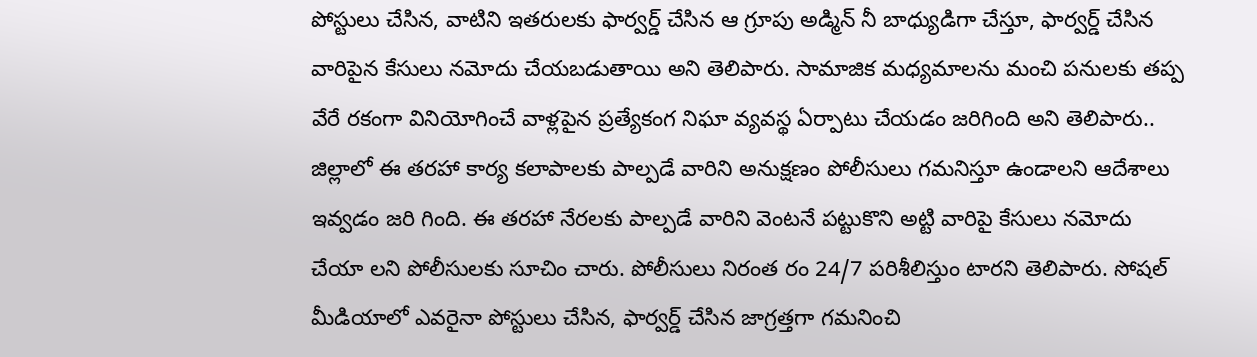పోస్టులు చేసిన, వాటిని ఇతరులకు ఫార్వర్డ్ చేసిన ఆ గ్రూపు అడ్మిన్ నీ బాధ్యుడిగా చేస్తూ, ఫార్వర్డ్ చేసిన వారిపైన కేసులు నమోదు చేయబడుతాయి అని తెలిపారు. సామాజిక మధ్యమాలను మంచి పనులకు తప్ప వేరే రకంగా వినియోగించే వాళ్లపైన ప్రత్యేకంగ నిఘా వ్యవస్థ ఏర్పాటు చేయడం జరిగింది అని తెలిపారు..
జిల్లాలో ఈ తరహా కార్య కలాపాలకు పాల్పడే వారిని అనుక్షణం పోలీసులు గమనిస్తూ ఉండాలని ఆదేశాలు ఇవ్వడం జరి గింది. ఈ తరహా నేరలకు పాల్పడే వారిని వెంటనే పట్టుకొని అట్టి వారిపై కేసులు నమోదు చేయా లని పోలీసులకు సూచిం చారు. పోలీసులు నిరంత రం 24/7 పరిశీలిస్తుం టారని తెలిపారు. సోషల్ మీడియాలో ఎవరైనా పోస్టులు చేసిన, ఫార్వర్డ్ చేసిన జాగ్రత్తగా గమనించి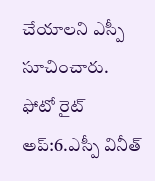చేయాలని ఎస్పీ సూచించారు.
ఫోటో రైట్ అప్:6.ఎస్పీ వినీత్